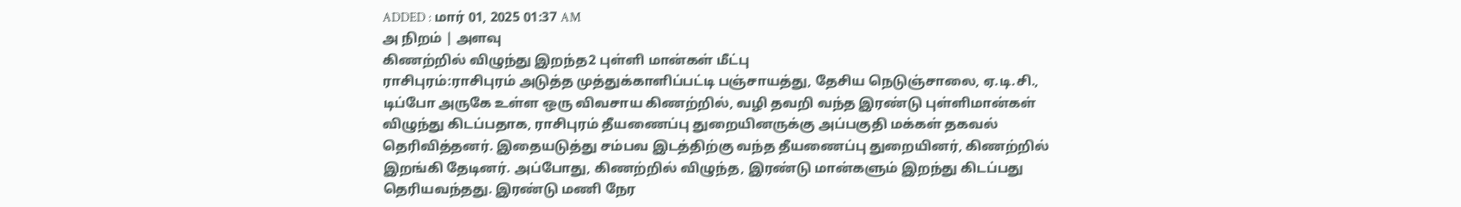ADDED : மார் 01, 2025 01:37 AM
அ நிறம் | அளவு
கிணற்றில் விழுந்து இறந்த2 புள்ளி மான்கள் மீட்பு
ராசிபுரம்:ராசிபுரம் அடுத்த முத்துக்காளிப்பட்டி பஞ்சாயத்து, தேசிய நெடுஞ்சாலை, ஏ.டி.சி., டிப்போ அருகே உள்ள ஒரு விவசாய கிணற்றில், வழி தவறி வந்த இரண்டு புள்ளிமான்கள் விழுந்து கிடப்பதாக, ராசிபுரம் தீயணைப்பு துறையினருக்கு அப்பகுதி மக்கள் தகவல் தெரிவித்தனர். இதையடுத்து சம்பவ இடத்திற்கு வந்த தீயணைப்பு துறையினர், கிணற்றில் இறங்கி தேடினர். அப்போது, கிணற்றில் விழுந்த, இரண்டு மான்களும் இறந்து கிடப்பது தெரியவந்தது. இரண்டு மணி நேர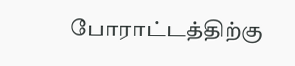போராட்டத்திற்கு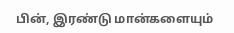பின், இரண்டு மான்களையும்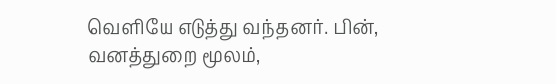வெளியே எடுத்து வந்தனர். பின், வனத்துறை மூலம்,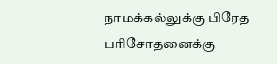நாமக்கல்லுக்கு பிரேத பரிசோதனைக்கு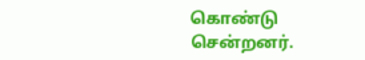கொண்டு சென்றனர்.